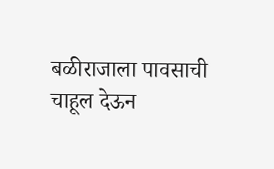बळीराजाला पावसाची चाहूल देऊन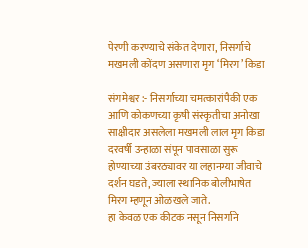पेरणी करण्याचे संकेत देणारा, निसर्गाचे मखमली कोंदण असणारा मृग ‘मिरग’ किडा

संगमेश्वर :- निसर्गाच्या चमत्कारांपैकी एक आणि कोकणच्या कृषी संस्कृतीचा अनोखा साक्षीदार असलेला मखमली लाल मृग किडा दरवर्षी उन्हाळा संपून पावसाळा सुरू होण्याच्या उंबरठ्यावर या लहानग्या जीवाचे दर्शन घडते, ज्याला स्थानिक बोलीभाषेत मिरग म्हणून ओळखले जाते.
हा केवळ एक कीटक नसून निसर्गाने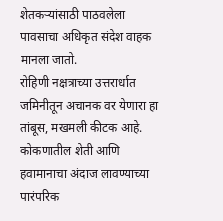शेतकऱ्यांसाठी पाठवलेला पावसाचा अधिकृत संदेश वाहक मानला जातो.
रोहिणी नक्षत्राच्या उत्तरार्धात जमिनीतून अचानक वर येणारा हा तांबूस, मखमली कीटक आहे.
कोकणातील शेती आणि हवामानाचा अंदाज लावण्याच्या पारंपरिक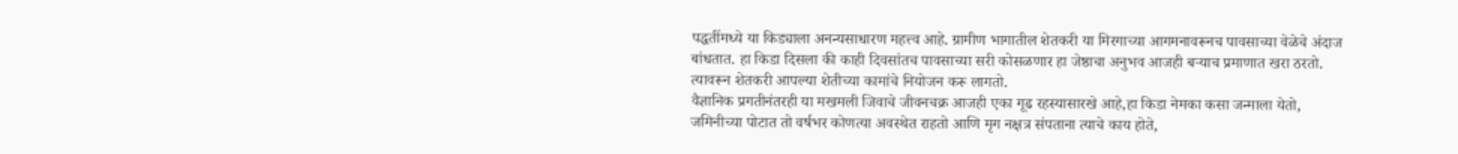पद्धतींमध्ये या किड्याला अनन्यसाधारण महत्त्व आहे. ग्रामीण भागातील शेतकरी या मिरगाच्या आगमनावरूनच पावसाच्या वेळेचे अंदाज बांधतात. हा किडा दिसला की काही दिवसांतच पावसाच्या सरी कोसळणार हा जेष्ठाचा अनुभव आजही बऱ्याच प्रमाणात खरा ठरतो. त्यावरून शेतकरी आपल्या शेतीच्या कामांचे नियोजन करू लागतो.
वैज्ञानिक प्रगतीनंतरही या मखमली जिवाचे जीवनचक्र आजही एका गूढ रहस्यासारखे आहे,हा किडा नेमका कसा जन्माला येतो, जमिनीच्या पोटात तो वर्षभर कोणत्या अवस्थेत राहतो आणि मृग नक्षत्र संपताना त्याचे काय होते,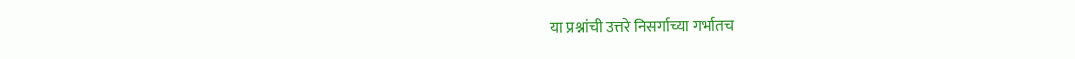या प्रश्नांची उत्तरे निसर्गाच्या गर्भातच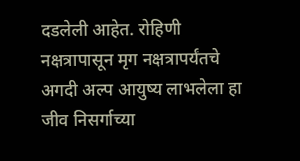दडलेली आहेत. रोहिणी नक्षत्रापासून मृग नक्षत्रापर्यंतचे अगदी अल्प आयुष्य लाभलेला हा जीव निसर्गाच्या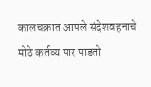कालचक्रात आपले संदेशवहनाचे मोठे कर्तव्य पार पाडतो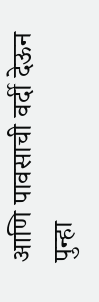आणि पावसाची वर्दी देऊन पुन्हा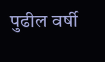पुढील वर्षी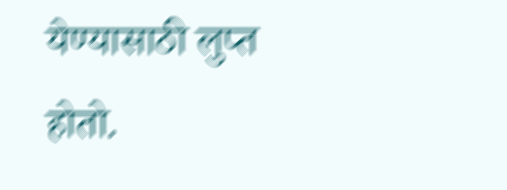येण्यासाठी लुप्त होतो.